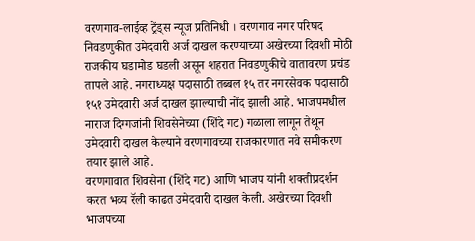वरणगाव-लाईव्ह ट्रेंड्स न्यूज प्रतिनिधी । वरणगाव नगर परिषद निवडणुकीत उमेदवारी अर्ज दाखल करण्याच्या अखेरच्या दिवशी मोठी राजकीय घडामोड घडली असून शहरात निवडणुकीचे वातावरण प्रचंड तापले आहे. नगराध्यक्ष पदासाठी तब्बल १५ तर नगरसेवक पदासाठी १५१ उमेदवारी अर्ज दाखल झाल्याची नोंद झाली आहे. भाजपमधील नाराज दिग्गजांनी शिवसेनेच्या (शिंदे गट) गळाला लागून तेथून उमेदवारी दाखल केल्याने वरणगावच्या राजकारणात नवे समीकरण तयार झाले आहे.
वरणगावात शिवसेना (शिंदे गट) आणि भाजप यांनी शक्तीप्रदर्शन करत भव्य रॅली काढत उमेदवारी दाखल केली. अखेरच्या दिवशी भाजपच्या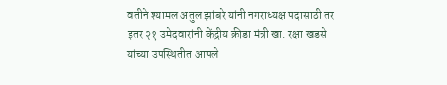वतीने श्यामल अतुल झांबरे यांनी नगराध्यक्ष पदासाठी तर इतर २१ उमेदवारांनी केंद्रीय क्रीडा मंत्री खा. रक्षा खडसे यांच्या उपस्थितीत आपले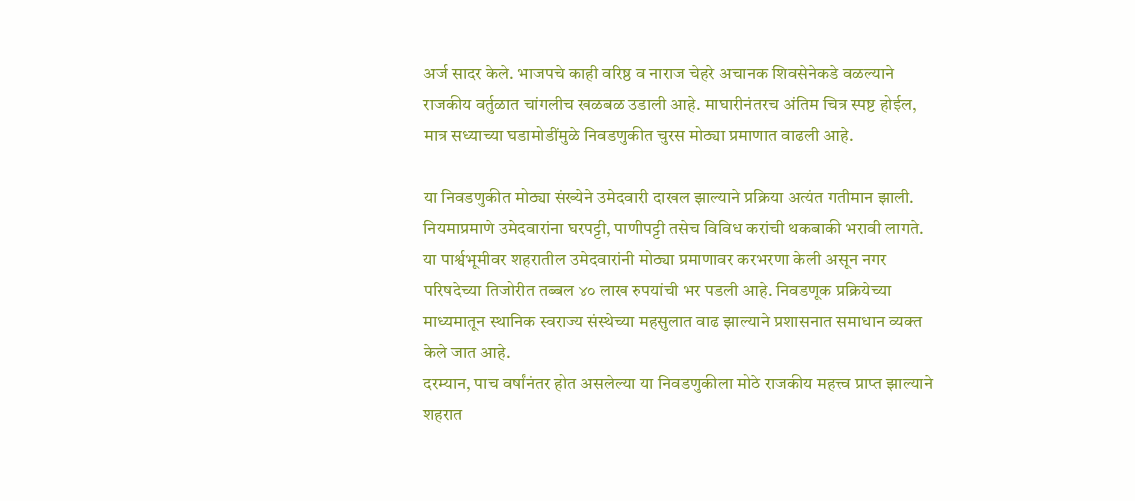अर्ज सादर केले. भाजपचे काही वरिष्ठ व नाराज चेहरे अचानक शिवसेनेकडे वळल्याने राजकीय वर्तुळात चांगलीच खळबळ उडाली आहे. माघारीनंतरच अंतिम चित्र स्पष्ट होईल, मात्र सध्याच्या घडामोडींमुळे निवडणुकीत चुरस मोठ्या प्रमाणात वाढली आहे.

या निवडणुकीत मोठ्या संख्येने उमेदवारी दाखल झाल्याने प्रक्रिया अत्यंत गतीमान झाली. नियमाप्रमाणे उमेदवारांना घरपट्टी, पाणीपट्टी तसेच विविध करांची थकबाकी भरावी लागते. या पार्श्वभूमीवर शहरातील उमेदवारांनी मोठ्या प्रमाणावर करभरणा केली असून नगर परिषदेच्या तिजोरीत तब्बल ४० लाख रुपयांची भर पडली आहे. निवडणूक प्रक्रियेच्या माध्यमातून स्थानिक स्वराज्य संस्थेच्या महसुलात वाढ झाल्याने प्रशासनात समाधान व्यक्त केले जात आहे.
दरम्यान, पाच वर्षांनंतर होत असलेल्या या निवडणुकीला मोठे राजकीय महत्त्व प्राप्त झाल्याने शहरात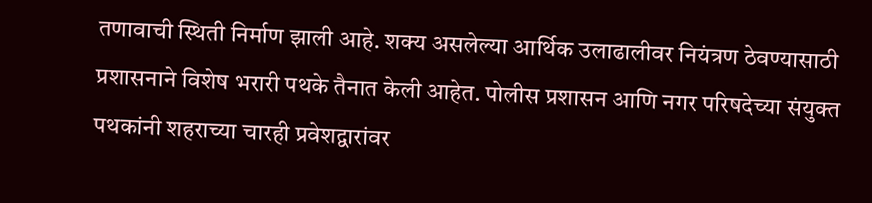तणावाची स्थिती निर्माण झाली आहे. शक्य असलेल्या आर्थिक उलाढालीवर नियंत्रण ठेवण्यासाठी प्रशासनाने विशेष भरारी पथके तैनात केली आहेत. पोलीस प्रशासन आणि नगर परिषदेच्या संयुक्त पथकांनी शहराच्या चारही प्रवेशद्वारांवर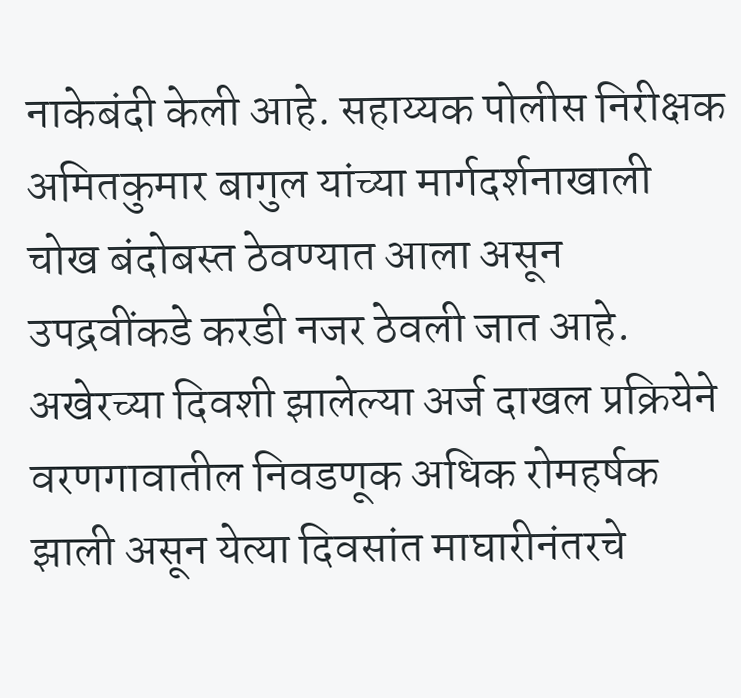नाकेबंदी केली आहे. सहाय्यक पोलीस निरीक्षक अमितकुमार बागुल यांच्या मार्गदर्शनाखाली चोख बंदोबस्त ठेवण्यात आला असून उपद्रवींकडे करडी नजर ठेवली जात आहे.
अखेरच्या दिवशी झालेल्या अर्ज दाखल प्रक्रियेने वरणगावातील निवडणूक अधिक रोमहर्षक झाली असून येत्या दिवसांत माघारीनंतरचे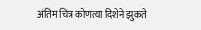अंतिम चित्र कोणत्या दिशेने झुकते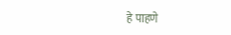हे पाहणे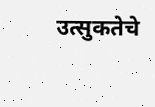उत्सुकतेचे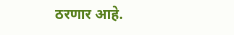ठरणार आहे.